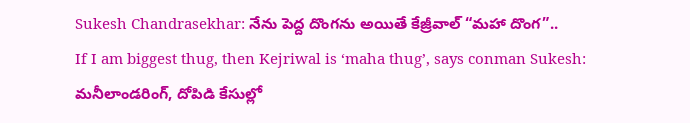Sukesh Chandrasekhar: నేను పెద్ద దొంగను అయితే కేజ్రీవాల్ “మహా దొంగ”..
If I am biggest thug, then Kejriwal is ‘maha thug’, says conman Sukesh: మనీలాండరింగ్, దోపిడి కేసుల్లో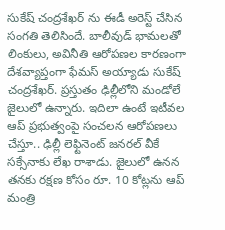సుకేష్ చంద్రశేఖర్ ను ఈడీ అరెస్ట్ చేసిన సంగతి తెలిసిందే. బాలీవుడ్ భామలతో లింకులు, అవినీతి ఆరోపణల కారణంగా దేశవ్యాప్తంగా ఫేమస్ అయ్యాడు సుకేష్ చంద్రశేఖర్. ప్రస్తుతం ఢిల్లీలోని మండోలే జైలులో ఉన్నారు. ఇదిలా ఉంటే ఇటీవల ఆప్ ప్రభుత్వంపై సంచలన ఆరోపణలు చేస్తూ.. ఢిల్లీ లెఫ్టినెంట్ జనరల్ వీకే సక్సేనాకు లేఖ రాశాడు. జైలులో ఉనన తనకు రక్షణ కోసం రూ. 10 కోట్లను ఆప్ మంత్రి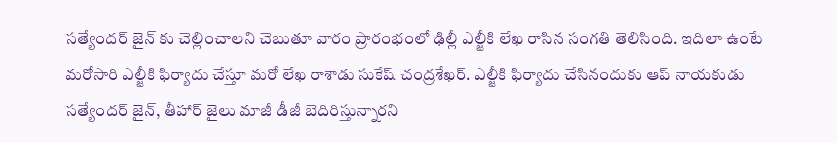సత్యేందర్ జైన్ కు చెల్లించాలని చెబుతూ వారం ప్రారంభంలో ఢిల్లీ ఎల్జీకి లేఖ రాసిన సంగతి తెలిసింది. ఇదిలా ఉంటే మరోసారి ఎల్జీకి ఫిర్యాదు చేస్తూ మరో లేఖ రాశాడు సుకేష్ చంద్రశేఖర్. ఎల్జీకి ఫిర్యాదు చేసినందుకు ఆప్ నాయకుడు సత్యేందర్ జైన్, తీహార్ జైలు మాజీ డీజీ బెదిరిస్తున్నారని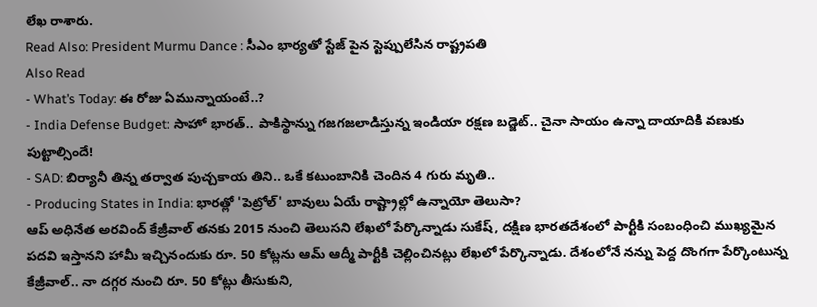లేఖ రాశారు.
Read Also: President Murmu Dance : సీఎం భార్యతో స్టేజ్ పైన స్టెప్పులేసిన రాష్ట్రపతి
Also Read
- What’s Today: ఈ రోజు ఏమున్నాయంటే..?
- India Defense Budget: సాహో భారత్.. పాకిస్థాన్ను గజగజలాడిస్తున్న ఇండియా రక్షణ బడ్జెట్.. చైనా సాయం ఉన్నా దాయాదికి వణుకు పుట్టాల్సిందే!
- SAD: బిర్యానీ తిన్న తర్వాత పుచ్చకాయ తిని.. ఒకే కటుంబానికి చెందిన 4 గురు మృతి..
- Producing States in India: భారత్లో 'పెట్రోల్' బావులు ఏయే రాష్ట్రాల్లో ఉన్నాయో తెలుసా?
ఆప్ అధినేత అరవింద్ కేజ్రీవాల్ తనకు 2015 నుంచి తెలుసని లేఖలో పేర్కొన్నాడు సుకేష్, దక్షిణ భారతదేశంలో పార్టీకి సంబంధించి ముఖ్యమైన పదవి ఇస్తానని హామీ ఇచ్చినందుకు రూ. 50 కోట్లను ఆమ్ ఆద్మీ పార్టీకి చెల్లించినట్లు లేఖలో పేర్కొన్నాడు. దేశంలోనే నన్ను పెద్ద దొంగగా పేర్కొంటున్న కేజ్రీవాల్.. నా దగ్గర నుంచి రూ. 50 కోట్లు తీసుకుని,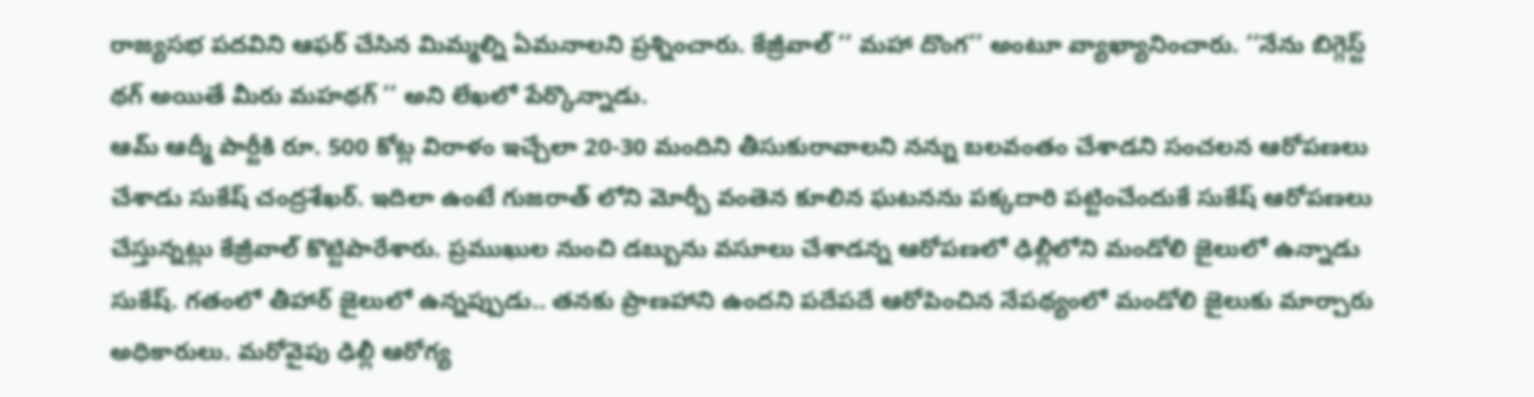రాజ్యసభ పదవిని ఆఫర్ చేసిన మిమ్మల్ని ఏమనాలని ప్రశ్నించారు. కేజ్రీవాల్ ‘‘ మహా దొంగ’’ అంటూ వ్యాఖ్యానించారు. ‘‘నేను బిగ్గెస్ట్ థగ్ అయితే మీరు మహథగ్ ’’ అని లేఖలో పేర్కొన్నాడు.
ఆమ్ ఆద్మీ పార్టీకి రూ. 500 కోట్ల విరాళం ఇచ్చేలా 20-30 మందిని తీసుకురావాలని నన్ను బలవంతం చేశాడని సంచలన ఆరోపణలు చేశాడు సుకేష్ చంద్రశేఖర్. ఇదిలా ఉంటే గుజరాత్ లోని మోర్బీ వంతెన కూలిన ఘటనను పక్కదారి పట్టించేందుకే సుకేష్ ఆరోపణలు చేస్తున్నట్లు కేజ్రీవాల్ కొట్టిపారేశారు. ప్రముఖుల నుంచి డబ్బును వసూలు చేశాడన్న ఆరోపణలో ఢిల్లీలోని మండోలి జైలులో ఉన్నాడు సుకేష్. గతంలో తీహార్ జైలులో ఉన్నప్పుడు.. తనకు ప్రాణహాని ఉందని పదేపదే ఆరోపించిన నేపథ్యంలో మండోలి జైలుకు మార్చారు అధికారులు. మరోవైపు ఢిల్లీ ఆరోగ్య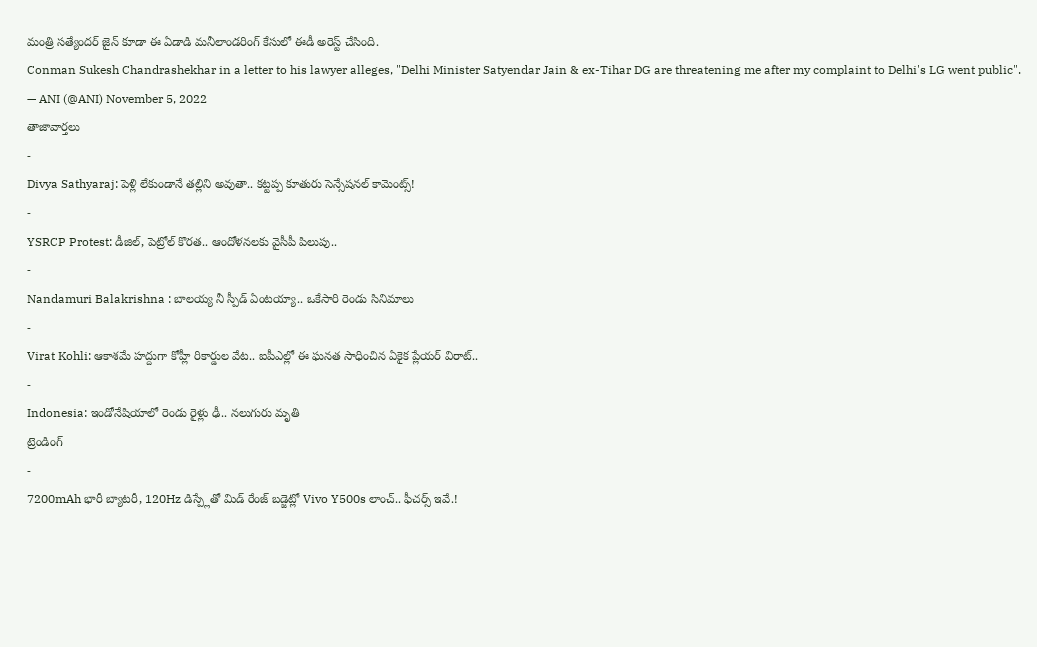మంత్రి సత్యేందర్ జైన్ కూడా ఈ ఏడాడి మనీలాండరింగ్ కేసులో ఈడీ అరెస్ట్ చేసింది.
Conman Sukesh Chandrashekhar in a letter to his lawyer alleges, "Delhi Minister Satyendar Jain & ex-Tihar DG are threatening me after my complaint to Delhi's LG went public".
— ANI (@ANI) November 5, 2022
తాజావార్తలు
-
Divya Sathyaraj: పెళ్లి లేకుండానే తల్లిని అవుతా.. కట్టప్ప కూతురు సెన్సేషనల్ కామెంట్స్!
-
YSRCP Protest: డీజిల్, పెట్రోల్ కొరత.. ఆందోళనలకు వైసీపీ పిలుపు..
-
Nandamuri Balakrishna : బాలయ్య నీ స్పీడ్ ఏంటయ్యా.. ఒకేసారి రెండు సినిమాలు
-
Virat Kohli: ఆకాశమే హద్దుగా కోహ్లీ రికార్డుల వేట.. ఐపీఎల్లో ఈ ఘనత సాధించిన ఏకైక ప్లేయర్ విరాట్..
-
Indonesia: ఇండోనేషియాలో రెండు రైళ్లు ఢీ.. నలుగురు మృతి
ట్రెండింగ్
-
7200mAh భారీ బ్యాటరీ, 120Hz డిస్ప్లేతో మిడ్ రేంజ్ బడ్జెట్లో Vivo Y500s లాంచ్.. ఫీచర్స్ ఇవే.!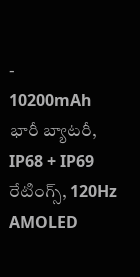-
10200mAh భారీ బ్యాటరీ, IP68 + IP69 రేటింగ్స్, 120Hz AMOLED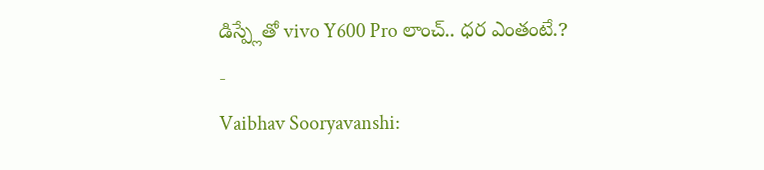డిస్ప్లేతో vivo Y600 Pro లాంచ్.. ధర ఎంతంటే.?
-
Vaibhav Sooryavanshi: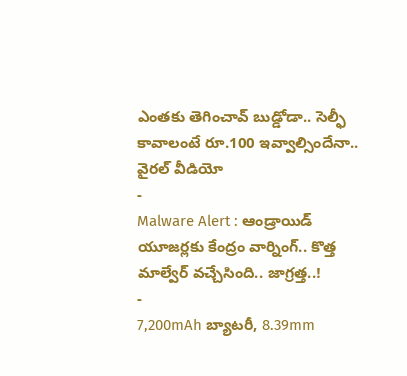ఎంతకు తెగించావ్ బుడ్డోడా.. సెల్ఫీ కావాలంటే రూ.100 ఇవ్వాల్సిందేనా.. వైరల్ వీడియో
-
Malware Alert : ఆండ్రాయిడ్ యూజర్లకు కేంద్రం వార్నింగ్.. కొత్త మాల్వేర్ వచ్చేసింది.. జాగ్రత్త..!
-
7,200mAh బ్యాటరీ, 8.39mm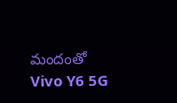మందంతో Vivo Y6 5G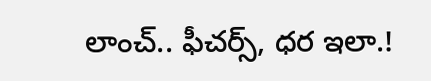లాంచ్.. ఫీచర్స్, ధర ఇలా.!